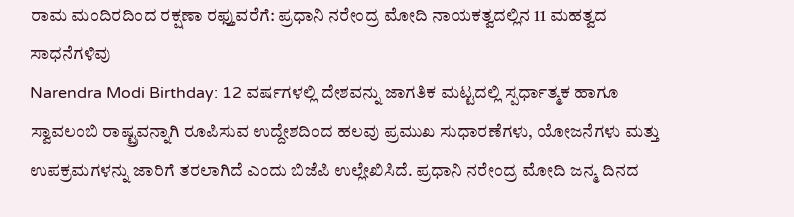ರಾಮ ಮಂದಿರದಿಂದ ರಕ್ಷಣಾ ರಫ್ತುವರೆಗೆ: ಪ್ರಧಾನಿ ನರೇಂದ್ರ ಮೋದಿ ನಾಯಕತ್ವದಲ್ಲಿನ 11 ಮಹತ್ವದ ಸಾಧನೆಗಳಿವು
Narendra Modi Birthday: 12 ವರ್ಷಗಳಲ್ಲಿ ದೇಶವನ್ನು ಜಾಗತಿಕ ಮಟ್ಟದಲ್ಲಿ ಸ್ಪರ್ಧಾತ್ಮಕ ಹಾಗೂ ಸ್ವಾವಲಂಬಿ ರಾಷ್ಟ್ರವನ್ನಾಗಿ ರೂಪಿಸುವ ಉದ್ದೇಶದಿಂದ ಹಲವು ಪ್ರಮುಖ ಸುಧಾರಣೆಗಳು, ಯೋಜನೆಗಳು ಮತ್ತು ಉಪಕ್ರಮಗಳನ್ನು ಜಾರಿಗೆ ತರಲಾಗಿದೆ ಎಂದು ಬಿಜೆಪಿ ಉಲ್ಲೇಖಿಸಿದೆ. ಪ್ರಧಾನಿ ನರೇಂದ್ರ ಮೋದಿ ಜನ್ಮ ದಿನದ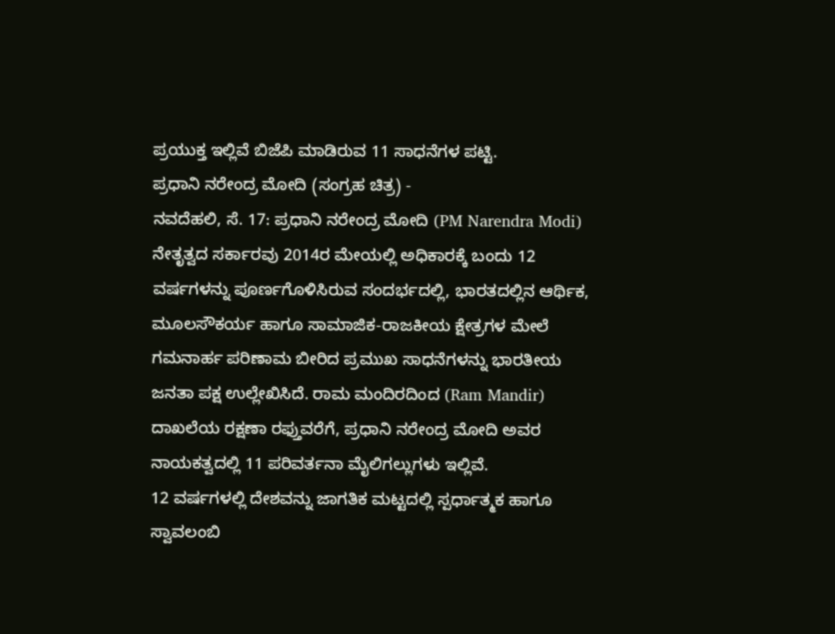ಪ್ರಯುಕ್ತ ಇಲ್ಲಿವೆ ಬಿಜೆಪಿ ಮಾಡಿರುವ 11 ಸಾಧನೆಗಳ ಪಟ್ಟಿ.
ಪ್ರಧಾನಿ ನರೇಂದ್ರ ಮೋದಿ (ಸಂಗ್ರಹ ಚಿತ್ರ) -
ನವದೆಹಲಿ, ಸೆ. 17: ಪ್ರಧಾನಿ ನರೇಂದ್ರ ಮೋದಿ (PM Narendra Modi) ನೇತೃತ್ವದ ಸರ್ಕಾರವು 2014ರ ಮೇಯಲ್ಲಿ ಅಧಿಕಾರಕ್ಕೆ ಬಂದು 12 ವರ್ಷಗಳನ್ನು ಪೂರ್ಣಗೊಳಿಸಿರುವ ಸಂದರ್ಭದಲ್ಲಿ, ಭಾರತದಲ್ಲಿನ ಆರ್ಥಿಕ, ಮೂಲಸೌಕರ್ಯ ಹಾಗೂ ಸಾಮಾಜಿಕ-ರಾಜಕೀಯ ಕ್ಷೇತ್ರಗಳ ಮೇಲೆ ಗಮನಾರ್ಹ ಪರಿಣಾಮ ಬೀರಿದ ಪ್ರಮುಖ ಸಾಧನೆಗಳನ್ನು ಭಾರತೀಯ ಜನತಾ ಪಕ್ಷ ಉಲ್ಲೇಖಿಸಿದೆ. ರಾಮ ಮಂದಿರದಿಂದ (Ram Mandir) ದಾಖಲೆಯ ರಕ್ಷಣಾ ರಫ್ತುವರೆಗೆ, ಪ್ರಧಾನಿ ನರೇಂದ್ರ ಮೋದಿ ಅವರ ನಾಯಕತ್ವದಲ್ಲಿ 11 ಪರಿವರ್ತನಾ ಮೈಲಿಗಲ್ಲುಗಳು ಇಲ್ಲಿವೆ.
12 ವರ್ಷಗಳಲ್ಲಿ ದೇಶವನ್ನು ಜಾಗತಿಕ ಮಟ್ಟದಲ್ಲಿ ಸ್ಪರ್ಧಾತ್ಮಕ ಹಾಗೂ ಸ್ವಾವಲಂಬಿ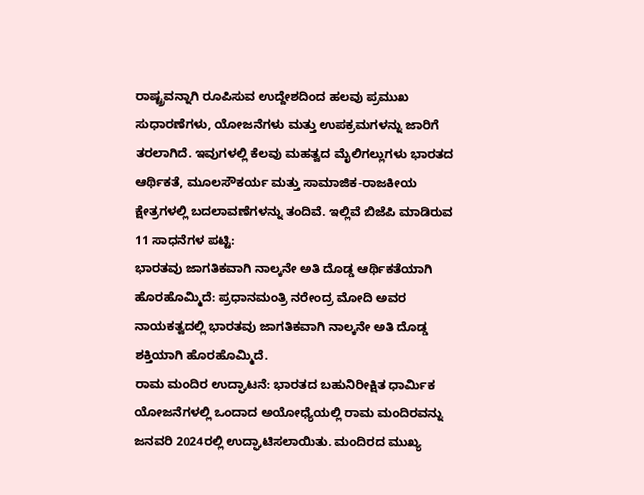ರಾಷ್ಟ್ರವನ್ನಾಗಿ ರೂಪಿಸುವ ಉದ್ದೇಶದಿಂದ ಹಲವು ಪ್ರಮುಖ ಸುಧಾರಣೆಗಳು, ಯೋಜನೆಗಳು ಮತ್ತು ಉಪಕ್ರಮಗಳನ್ನು ಜಾರಿಗೆ ತರಲಾಗಿದೆ. ಇವುಗಳಲ್ಲಿ ಕೆಲವು ಮಹತ್ವದ ಮೈಲಿಗಲ್ಲುಗಳು ಭಾರತದ ಆರ್ಥಿಕತೆ, ಮೂಲಸೌಕರ್ಯ ಮತ್ತು ಸಾಮಾಜಿಕ-ರಾಜಕೀಯ ಕ್ಷೇತ್ರಗಳಲ್ಲಿ ಬದಲಾವಣೆಗಳನ್ನು ತಂದಿವೆ. ಇಲ್ಲಿವೆ ಬಿಜೆಪಿ ಮಾಡಿರುವ 11 ಸಾಧನೆಗಳ ಪಟ್ಟಿ:
ಭಾರತವು ಜಾಗತಿಕವಾಗಿ ನಾಲ್ಕನೇ ಅತಿ ದೊಡ್ಡ ಆರ್ಥಿಕತೆಯಾಗಿ ಹೊರಹೊಮ್ಮಿದೆ: ಪ್ರಧಾನಮಂತ್ರಿ ನರೇಂದ್ರ ಮೋದಿ ಅವರ ನಾಯಕತ್ವದಲ್ಲಿ ಭಾರತವು ಜಾಗತಿಕವಾಗಿ ನಾಲ್ಕನೇ ಅತಿ ದೊಡ್ಡ ಶಕ್ತಿಯಾಗಿ ಹೊರಹೊಮ್ಮಿದೆ.
ರಾಮ ಮಂದಿರ ಉದ್ಘಾಟನೆ: ಭಾರತದ ಬಹುನಿರೀಕ್ಷಿತ ಧಾರ್ಮಿಕ ಯೋಜನೆಗಳಲ್ಲಿ ಒಂದಾದ ಅಯೋಧ್ಯೆಯಲ್ಲಿ ರಾಮ ಮಂದಿರವನ್ನು ಜನವರಿ 2024ರಲ್ಲಿ ಉದ್ಘಾಟಿಸಲಾಯಿತು. ಮಂದಿರದ ಮುಖ್ಯ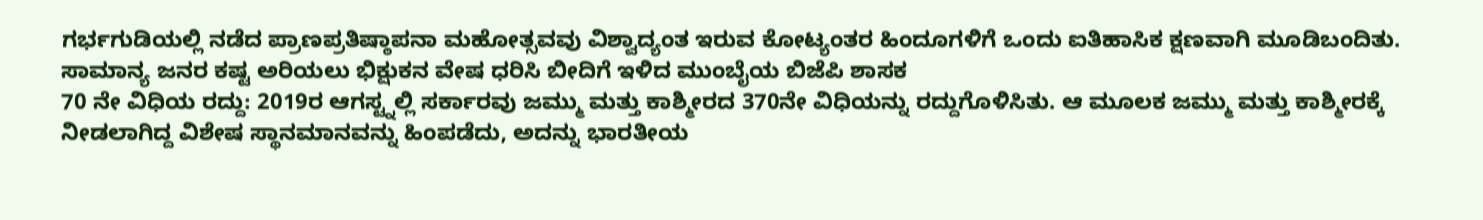ಗರ್ಭಗುಡಿಯಲ್ಲಿ ನಡೆದ ಪ್ರಾಣಪ್ರತಿಷ್ಠಾಪನಾ ಮಹೋತ್ಸವವು ವಿಶ್ವಾದ್ಯಂತ ಇರುವ ಕೋಟ್ಯಂತರ ಹಿಂದೂಗಳಿಗೆ ಒಂದು ಐತಿಹಾಸಿಕ ಕ್ಷಣವಾಗಿ ಮೂಡಿಬಂದಿತು.
ಸಾಮಾನ್ಯ ಜನರ ಕಷ್ಟ ಅರಿಯಲು ಭಿಕ್ಷುಕನ ವೇಷ ಧರಿಸಿ ಬೀದಿಗೆ ಇಳಿದ ಮುಂಬೈಯ ಬಿಜೆಪಿ ಶಾಸಕ
70 ನೇ ವಿಧಿಯ ರದ್ದು: 2019ರ ಆಗಸ್ಟ್ನಲ್ಲಿ ಸರ್ಕಾರವು ಜಮ್ಮು ಮತ್ತು ಕಾಶ್ಮೀರದ 370ನೇ ವಿಧಿಯನ್ನು ರದ್ದುಗೊಳಿಸಿತು. ಆ ಮೂಲಕ ಜಮ್ಮು ಮತ್ತು ಕಾಶ್ಮೀರಕ್ಕೆ ನೀಡಲಾಗಿದ್ದ ವಿಶೇಷ ಸ್ಥಾನಮಾನವನ್ನು ಹಿಂಪಡೆದು, ಅದನ್ನು ಭಾರತೀಯ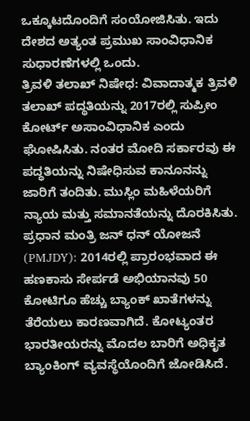ಒಕ್ಕೂಟದೊಂದಿಗೆ ಸಂಯೋಜಿಸಿತು. ಇದು ದೇಶದ ಅತ್ಯಂತ ಪ್ರಮುಖ ಸಾಂವಿಧಾನಿಕ ಸುಧಾರಣೆಗಳಲ್ಲಿ ಒಂದು.
ತ್ರಿವಳಿ ತಲಾಖ್ ನಿಷೇಧ: ವಿವಾದಾತ್ಮಕ ತ್ರಿವಳಿ ತಲಾಖ್ ಪದ್ಧತಿಯನ್ನು 2017ರಲ್ಲಿ ಸುಪ್ರೀಂ ಕೋರ್ಟ್ ಅಸಾಂವಿಧಾನಿಕ ಎಂದು ಘೋಷಿಸಿತು. ನಂತರ ಮೋದಿ ಸರ್ಕಾರವು ಈ ಪದ್ಧತಿಯನ್ನು ನಿಷೇಧಿಸುವ ಕಾನೂನನ್ನು ಜಾರಿಗೆ ತಂದಿತು. ಮುಸ್ಲಿಂ ಮಹಿಳೆಯರಿಗೆ ನ್ಯಾಯ ಮತ್ತು ಸಮಾನತೆಯನ್ನು ದೊರಕಿಸಿತು.
ಪ್ರಧಾನ ಮಂತ್ರಿ ಜನ್ ಧನ್ ಯೋಜನೆ (PMJDY): 2014ರಲ್ಲಿ ಪ್ರಾರಂಭವಾದ ಈ ಹಣಕಾಸು ಸೇರ್ಪಡೆ ಅಭಿಯಾನವು 50 ಕೋಟಿಗೂ ಹೆಚ್ಚು ಬ್ಯಾಂಕ್ ಖಾತೆಗಳನ್ನು ತೆರೆಯಲು ಕಾರಣವಾಗಿದೆ. ಕೋಟ್ಯಂತರ ಭಾರತೀಯರನ್ನು ಮೊದಲ ಬಾರಿಗೆ ಅಧಿಕೃತ ಬ್ಯಾಂಕಿಂಗ್ ವ್ಯವಸ್ಥೆಯೊಂದಿಗೆ ಜೋಡಿಸಿದೆ.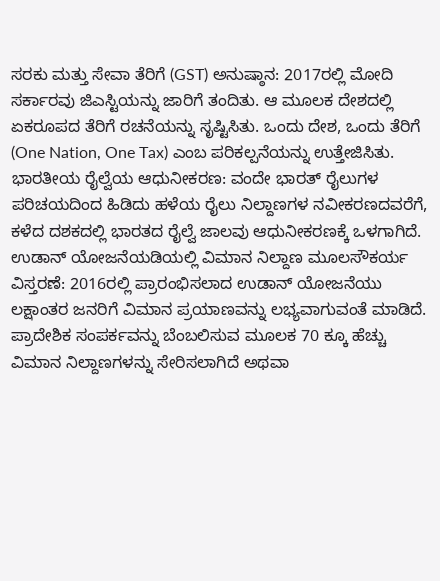ಸರಕು ಮತ್ತು ಸೇವಾ ತೆರಿಗೆ (GST) ಅನುಷ್ಠಾನ: 2017ರಲ್ಲಿ ಮೋದಿ ಸರ್ಕಾರವು ಜಿಎಸ್ಟಿಯನ್ನು ಜಾರಿಗೆ ತಂದಿತು. ಆ ಮೂಲಕ ದೇಶದಲ್ಲಿ ಏಕರೂಪದ ತೆರಿಗೆ ರಚನೆಯನ್ನು ಸೃಷ್ಟಿಸಿತು. ಒಂದು ದೇಶ, ಒಂದು ತೆರಿಗೆ (One Nation, One Tax) ಎಂಬ ಪರಿಕಲ್ಪನೆಯನ್ನು ಉತ್ತೇಜಿಸಿತು.
ಭಾರತೀಯ ರೈಲ್ವೆಯ ಆಧುನೀಕರಣ: ವಂದೇ ಭಾರತ್ ರೈಲುಗಳ ಪರಿಚಯದಿಂದ ಹಿಡಿದು ಹಳೆಯ ರೈಲು ನಿಲ್ದಾಣಗಳ ನವೀಕರಣದವರೆಗೆ, ಕಳೆದ ದಶಕದಲ್ಲಿ ಭಾರತದ ರೈಲ್ವೆ ಜಾಲವು ಆಧುನೀಕರಣಕ್ಕೆ ಒಳಗಾಗಿದೆ.
ಉಡಾನ್ ಯೋಜನೆಯಡಿಯಲ್ಲಿ ವಿಮಾನ ನಿಲ್ದಾಣ ಮೂಲಸೌಕರ್ಯ ವಿಸ್ತರಣೆ: 2016ರಲ್ಲಿ ಪ್ರಾರಂಭಿಸಲಾದ ಉಡಾನ್ ಯೋಜನೆಯು ಲಕ್ಷಾಂತರ ಜನರಿಗೆ ವಿಮಾನ ಪ್ರಯಾಣವನ್ನು ಲಭ್ಯವಾಗುವಂತೆ ಮಾಡಿದೆ. ಪ್ರಾದೇಶಿಕ ಸಂಪರ್ಕವನ್ನು ಬೆಂಬಲಿಸುವ ಮೂಲಕ 70 ಕ್ಕೂ ಹೆಚ್ಚು ವಿಮಾನ ನಿಲ್ದಾಣಗಳನ್ನು ಸೇರಿಸಲಾಗಿದೆ ಅಥವಾ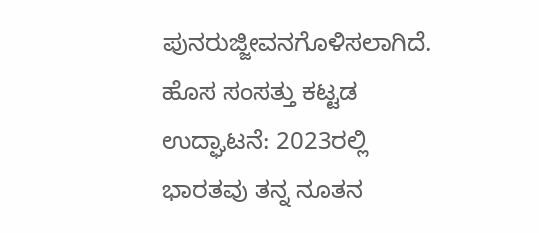ಪುನರುಜ್ಜೀವನಗೊಳಿಸಲಾಗಿದೆ.
ಹೊಸ ಸಂಸತ್ತು ಕಟ್ಟಡ ಉದ್ಘಾಟನೆ: 2023ರಲ್ಲಿ ಭಾರತವು ತನ್ನ ನೂತನ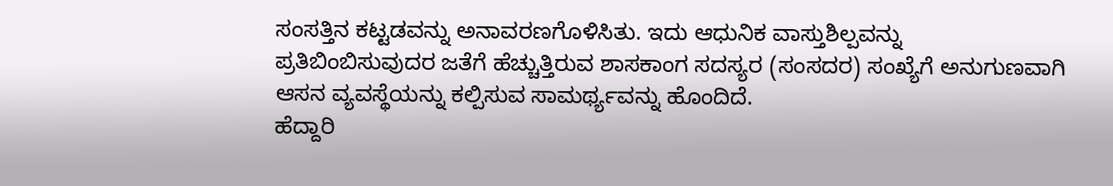ಸಂಸತ್ತಿನ ಕಟ್ಟಡವನ್ನು ಅನಾವರಣಗೊಳಿಸಿತು. ಇದು ಆಧುನಿಕ ವಾಸ್ತುಶಿಲ್ಪವನ್ನು ಪ್ರತಿಬಿಂಬಿಸುವುದರ ಜತೆಗೆ ಹೆಚ್ಚುತ್ತಿರುವ ಶಾಸಕಾಂಗ ಸದಸ್ಯರ (ಸಂಸದರ) ಸಂಖ್ಯೆಗೆ ಅನುಗುಣವಾಗಿ ಆಸನ ವ್ಯವಸ್ಥೆಯನ್ನು ಕಲ್ಪಿಸುವ ಸಾಮರ್ಥ್ಯವನ್ನು ಹೊಂದಿದೆ.
ಹೆದ್ದಾರಿ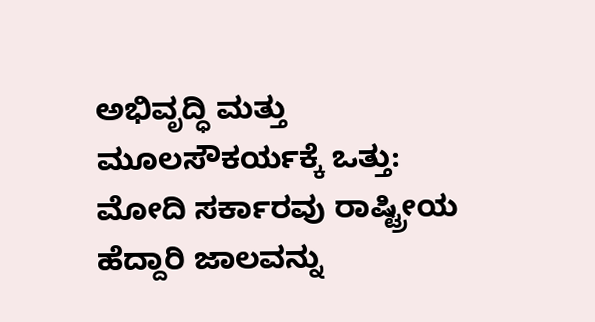ಅಭಿವೃದ್ಧಿ ಮತ್ತು ಮೂಲಸೌಕರ್ಯಕ್ಕೆ ಒತ್ತು: ಮೋದಿ ಸರ್ಕಾರವು ರಾಷ್ಟ್ರೀಯ ಹೆದ್ದಾರಿ ಜಾಲವನ್ನು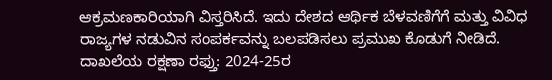ಆಕ್ರಮಣಕಾರಿಯಾಗಿ ವಿಸ್ತರಿಸಿದೆ. ಇದು ದೇಶದ ಆರ್ಥಿಕ ಬೆಳವಣಿಗೆಗೆ ಮತ್ತು ವಿವಿಧ ರಾಜ್ಯಗಳ ನಡುವಿನ ಸಂಪರ್ಕವನ್ನು ಬಲಪಡಿಸಲು ಪ್ರಮುಖ ಕೊಡುಗೆ ನೀಡಿದೆ.
ದಾಖಲೆಯ ರಕ್ಷಣಾ ರಫ್ತು: 2024-25ರ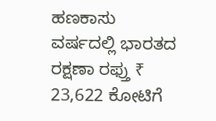ಹಣಕಾಸು ವರ್ಷದಲ್ಲಿ ಭಾರತದ ರಕ್ಷಣಾ ರಫ್ತು ₹ 23,622 ಕೋಟಿಗೆ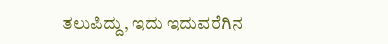ತಲುಪಿದ್ದು, ಇದು ಇದುವರೆಗಿನ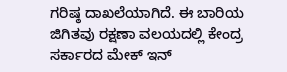ಗರಿಷ್ಠ ದಾಖಲೆಯಾಗಿದೆ. ಈ ಬಾರಿಯ ಜಿಗಿತವು ರಕ್ಷಣಾ ವಲಯದಲ್ಲಿ ಕೇಂದ್ರ ಸರ್ಕಾರದ ಮೇಕ್ ಇನ್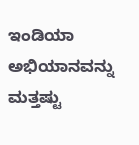ಇಂಡಿಯಾ ಅಭಿಯಾನವನ್ನು ಮತ್ತಷ್ಟು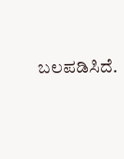ಬಲಪಡಿಸಿದೆ.